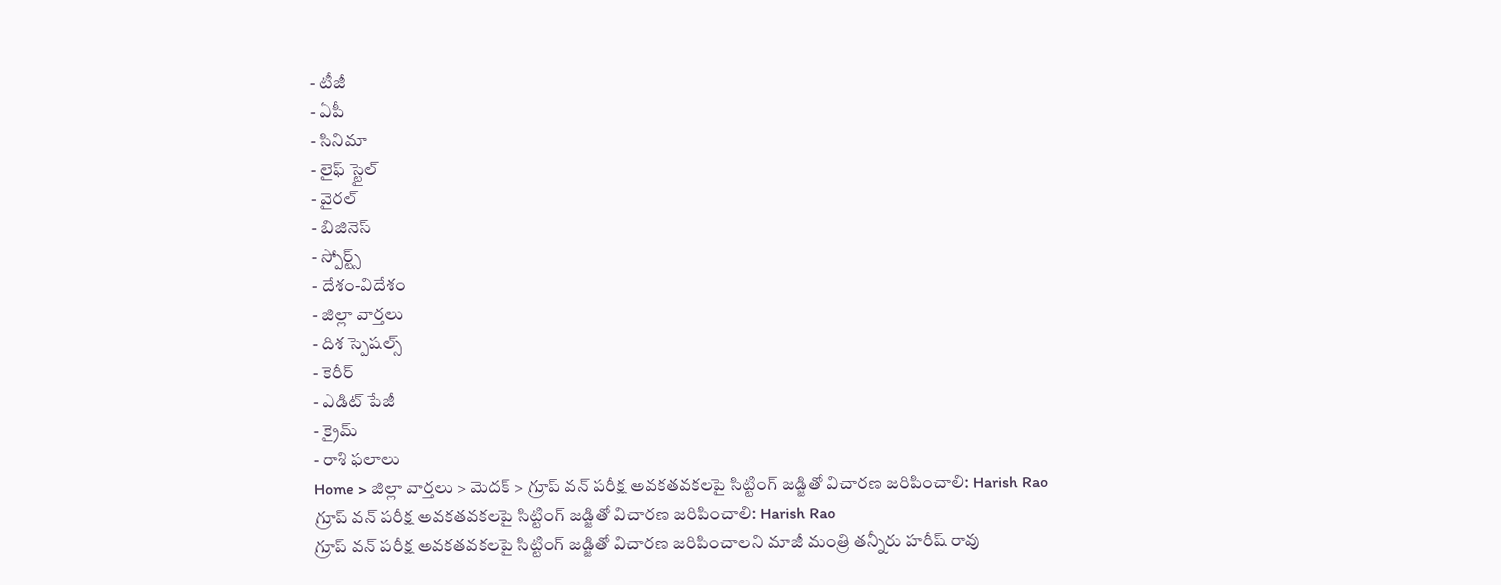- టీజీ
- ఏపీ
- సినిమా
- లైఫ్ స్టైల్
- వైరల్
- బిజినెస్
- స్పోర్ట్స్
- దేశం-విదేశం
- జిల్లా వార్తలు
- దిశ స్పెషల్స్
- కెరీర్
- ఎడిట్ పేజీ
- క్రైమ్
- రాశి ఫలాలు
Home > జిల్లా వార్తలు > మెదక్ > గ్రూప్ వన్ పరీక్ష అవకతవకలపై సిట్టింగ్ జడ్జితో విచారణ జరిపించాలి: Harish Rao
గ్రూప్ వన్ పరీక్ష అవకతవకలపై సిట్టింగ్ జడ్జితో విచారణ జరిపించాలి: Harish Rao
గ్రూప్ వన్ పరీక్ష అవకతవకలపై సిట్టింగ్ జడ్జితో విచారణ జరిపించాలని మాజీ మంత్రి తన్నీరు హరీష్ రావు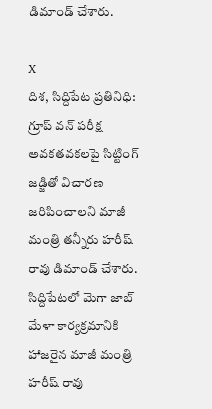డిమాండ్ చేశారు.

X
దిశ, సిద్దిపేట ప్రతినిధి: గ్రూప్ వన్ పరీక్ష అవకతవకలపై సిట్టింగ్ జడ్జితో విచారణ జరిపించాలని మాజీ మంత్రి తన్నీరు హరీష్ రావు డిమాండ్ చేశారు. సిద్దిపేటలో మెగా జాబ్ మేళా కార్యక్రమానికి హాజరైన మాజీ మంత్రి హరీష్ రావు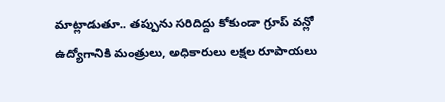మాట్లాడుతూ.. తప్పును సరిదిద్దు కోకుండా గ్రూప్ వన్లో ఉద్యోగానికి మంత్రులు, అధికారులు లక్షల రూపాయలు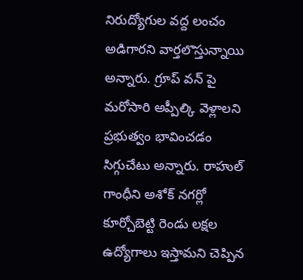నిరుద్యోగుల వద్ద లంచం అడిగారని వార్తలొస్తున్నాయి అన్నారు. గ్రూప్ వన్ పై మరోసారి అప్పీల్కి వెళ్లాలని ప్రభుత్వం భావించడం సిగ్గుచేటు అన్నారు. రాహుల్ గాంధీని అశోక్ నగర్లో కూర్చోబెట్టి రెండు లక్షల ఉద్యోగాలు ఇస్తామని చెప్పిన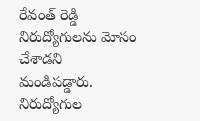రేవంత్ రెడ్డి నిరుద్యోగులను మోసం చేశాడని మండిపడ్డారు. నిరుద్యోగుల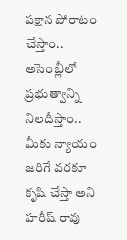పక్షాన పోరాటం చేస్తాం.. అసెంబ్లీలో ప్రభుత్వాన్ని నిలదీస్తాం.. మీకు న్యాయం జరిగే వరకూ కృషి చేస్తా అని హరీష్ రావు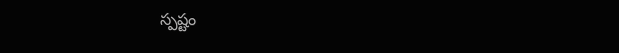స్పష్టం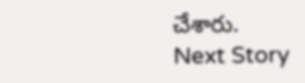చేశారు.
Next Story